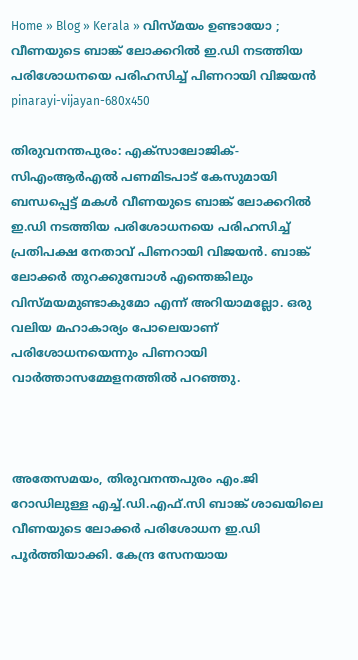Home » Blog » Kerala » വിസ്മയം ഉണ്ടായോ ; വീണയുടെ ബാങ്ക് ലോക്കറിൽ ഇ.ഡി നടത്തിയ പരിശോധനയെ പരിഹസിച്ച് പിണറായി വിജയൻ
pinarayi-vijayan-680x450

തിരുവനന്തപുരം: എക്‌സാലോജിക്-സിഎംആർഎൽ പണമിടപാട് കേസുമായി ബന്ധപ്പെട്ട് മകൾ വീണയുടെ ബാങ്ക് ലോക്കറിൽ ഇ.ഡി നടത്തിയ പരിശോധനയെ പരിഹസിച്ച് പ്രതിപക്ഷ നേതാവ് പിണറായി വിജയൻ. ബാങ്ക് ലോക്കർ തുറക്കുമ്പോൾ എന്തെങ്കിലും വിസ്മയമുണ്ടാകുമോ എന്ന് അറിയാമല്ലോ. ഒരു വലിയ മഹാകാര്യം പോലെയാണ് പരിശോധനയെന്നും പിണറായി വാർത്താസമ്മേളനത്തിൽ പറഞ്ഞു.



അതേസമയം, തിരുവനന്തപുരം എം.ജി റോഡിലുള്ള എച്ച്.ഡി.എഫ്.സി ബാങ്ക് ശാഖയിലെ വീണയുടെ ലോക്കർ പരിശോധന ഇ.ഡി പൂർത്തിയാക്കി. കേന്ദ്ര സേനയായ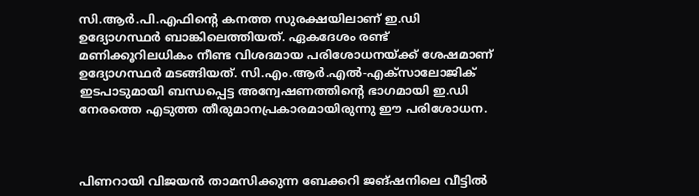സി.ആർ.പി.എഫിന്റെ കനത്ത സുരക്ഷയിലാണ് ഇ.ഡി ഉദ്യോഗസ്ഥർ ബാങ്കിലെത്തിയത്. ഏകദേശം രണ്ട് മണിക്കൂറിലധികം നീണ്ട വിശദമായ പരിശോധനയ്ക്ക് ശേഷമാണ് ഉദ്യോഗസ്ഥർ മടങ്ങിയത്. സി.എം.ആർ.എൽ-എക്‌സാലോജിക് ഇടപാടുമായി ബന്ധപ്പെട്ട അന്വേഷണത്തിന്റെ ഭാഗമായി ഇ.ഡി നേരത്തെ എടുത്ത തീരുമാനപ്രകാരമായിരുന്നു ഈ പരിശോധന.



പിണറായി വിജയൻ താമസിക്കുന്ന ബേക്കറി ജങ്ഷനിലെ വീട്ടിൽ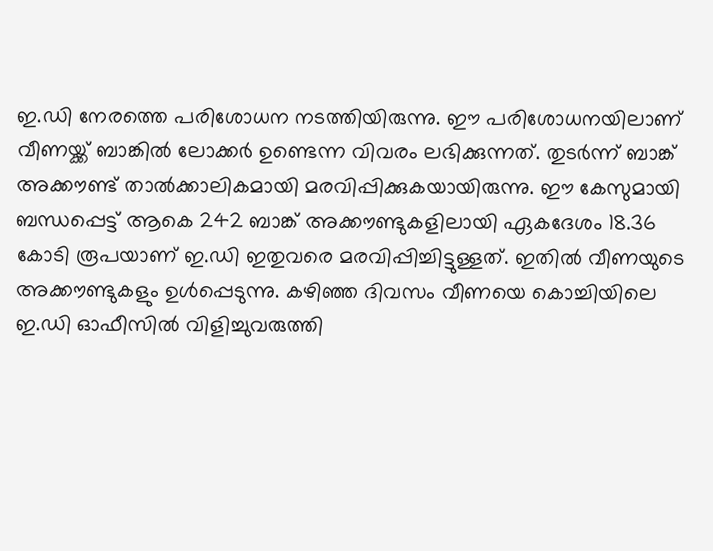ഇ.ഡി നേരത്തെ പരിശോധന നടത്തിയിരുന്നു. ഈ പരിശോധനയിലാണ് വീണയ്ക്ക് ബാങ്കിൽ ലോക്കർ ഉണ്ടെന്ന വിവരം ലഭിക്കുന്നത്. തുടർന്ന് ബാങ്ക് അക്കൗണ്ട് താൽക്കാലികമായി മരവിപ്പിക്കുകയായിരുന്നു. ഈ കേസുമായി ബന്ധപ്പെട്ട് ആകെ 242 ബാങ്ക് അക്കൗണ്ടുകളിലായി ഏകദേശം 18.36 കോടി രൂപയാണ് ഇ.ഡി ഇതുവരെ മരവിപ്പിച്ചിട്ടുള്ളത്. ഇതിൽ വീണയുടെ അക്കൗണ്ടുകളും ഉൾപ്പെടുന്നു. കഴിഞ്ഞ ദിവസം വീണയെ കൊച്ചിയിലെ ഇ.ഡി ഓഫീസിൽ വിളിച്ചുവരുത്തി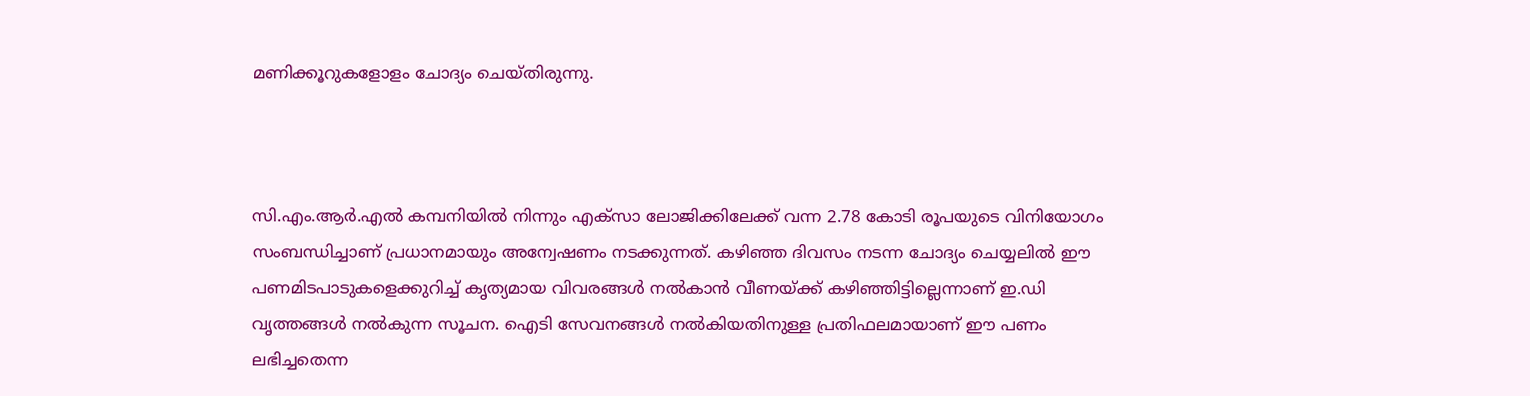മണിക്കൂറുകളോളം ചോദ്യം ചെയ്തിരുന്നു.



സി.എം.ആർ.എൽ കമ്പനിയിൽ നിന്നും എക്സാ ലോജിക്കിലേക്ക് വന്ന 2.78 കോടി രൂപയുടെ വിനിയോഗം സംബന്ധിച്ചാണ് പ്രധാനമായും അന്വേഷണം നടക്കുന്നത്. കഴിഞ്ഞ ദിവസം നടന്ന ചോദ്യം ചെയ്യലിൽ ഈ പണമിടപാടുകളെക്കുറിച്ച് കൃത്യമായ വിവരങ്ങൾ നൽകാൻ വീണയ്ക്ക് കഴിഞ്ഞിട്ടില്ലെന്നാണ് ഇ.ഡി വൃത്തങ്ങൾ നൽകുന്ന സൂചന. ഐടി സേവനങ്ങൾ നൽകിയതിനുള്ള പ്രതിഫലമായാണ് ഈ പണം ലഭിച്ചതെന്ന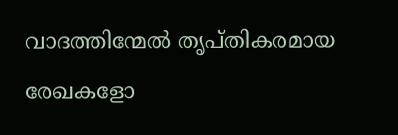വാദത്തിന്മേൽ തൃപ്തികരമായ രേഖകളോ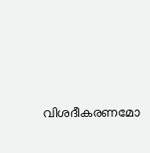വിശദീകരണമോ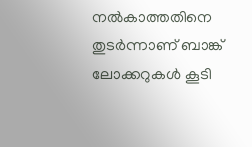നൽകാത്തതിനെ തുടർന്നാണ് ബാങ്ക് ലോക്കറുകൾ കൂടി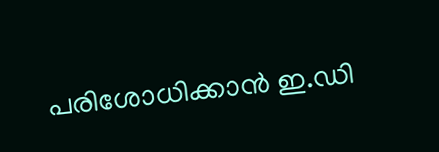പരിശോധിക്കാൻ ഇ.ഡി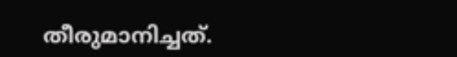തീരുമാനിച്ചത്.